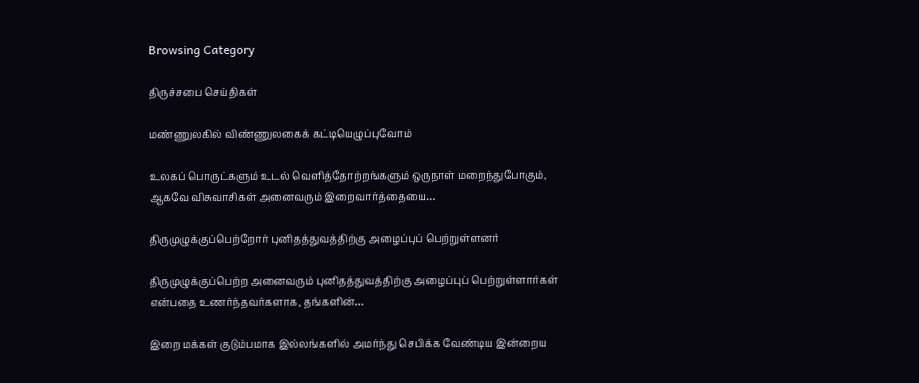Browsing Category

திருச்சபை செய்திகள்

மண்ணுலகில் விண்ணுலகைக் கட்டியெழுப்புவோம்

உலகப் பொருட்களும் உடல் வெளித்தோற்றங்களும் ஒருநாள் மறைந்துபோகும், ஆகவே விசுவாசிகள் அனைவரும் இறைவார்த்தையை…

திருமுழுக்குப்பெற்றோர் புனிதத்துவத்திற்கு அழைப்புப் பெற்றுள்ளனர்

திருமுழுக்குப்பெற்ற அனைவரும் புனிதத்துவத்திற்கு அழைப்புப் பெற்றுள்ளார்கள் என்பதை உணர்ந்தவர்களாக, தங்களின்…

இறை மக்கள் குடும்பமாக இல்லங்களில் அமர்ந்து செபிக்க வேண்டிய இன்றைய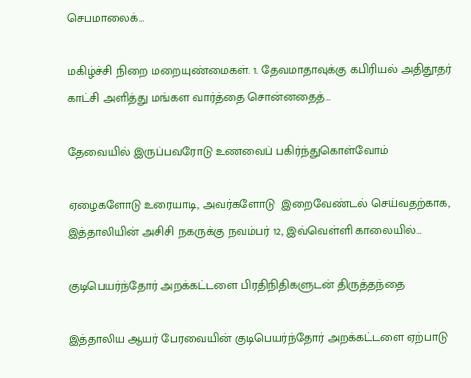செபமாலைக்…

மகிழ்ச்சி நிறை மறையுண்மைகள். 1. தேவமாதாவுக்கு கபிரியல் அதிதூதர் காட்சி அளித்து மங்கள வார்த்தை சொன்னதைத்…

தேவையில் இருப்பவரோடு உணவைப் பகிர்ந்துகொள்வோம்

ஏழைகளோடு உரையாடி, அவர்களோடு  இறைவேண்டல் செய்வதற்காக, இத்தாலியின் அசிசி நகருக்கு நவம்பர் 12, இவ்வெள்ளி காலையில்…

குடிபெயர்ந்தோர் அறக்கட்டளை பிரதிநிதிகளுடன் திருத்தந்தை

இத்தாலிய ஆயர் பேரவையின் குடிபெயர்ந்தோர் அறக்கட்டளை ஏற்பாடு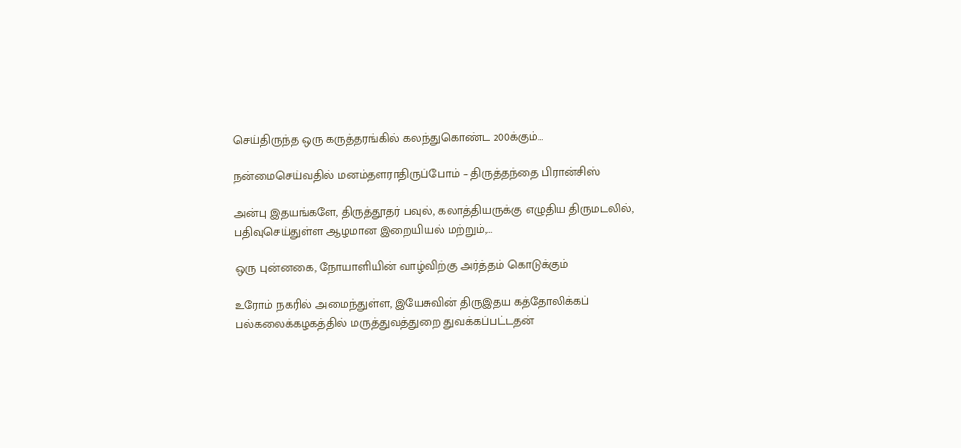செய்திருந்த ஒரு கருத்தரங்கில் கலந்துகொண்ட 200க்கும்…

நன்மைசெய்வதில் மனம்தளராதிருப்போம் – திருத்தந்தை பிரான்சிஸ்

அன்பு இதயங்களே, திருத்தூதர் பவுல், கலாத்தியருக்கு எழுதிய திருமடலில், பதிவுசெய்துள்ள ஆழமான இறையியல் மற்றும்,…

ஒரு புன்னகை, நோயாளியின் வாழ்விற்கு அர்த்தம் கொடுக்கும்

உரோம் நகரில் அமைந்துள்ள, இயேசுவின் திருஇதய கத்தோலிக்கப் பல்கலைக்கழகத்தில் மருத்துவத்துறை துவக்கப்பட்டதன்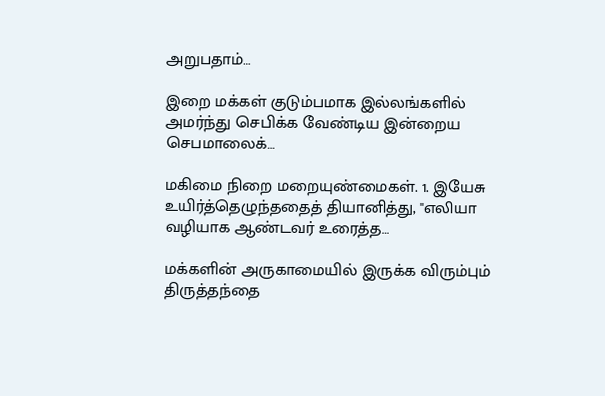அறுபதாம்…

இறை மக்கள் குடும்பமாக இல்லங்களில் அமர்ந்து செபிக்க வேண்டிய இன்றைய செபமாலைக்…

மகிமை நிறை மறையுண்மைகள். 1. இயேசு உயிர்த்தெழுந்ததைத் தியானித்து, "எலியா வழியாக ஆண்டவர் உரைத்த…

மக்களின் அருகாமையில் இருக்க விரும்பும் திருத்தந்தை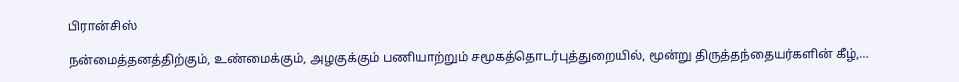பிரான்சிஸ்

நன்மைத்தனத்திற்கும், உண்மைக்கும், அழகுக்கும் பணியாற்றும் சமூகத்தொடர்புத்துறையில், மூன்று திருத்தந்தையர்களின் கீழ்,…